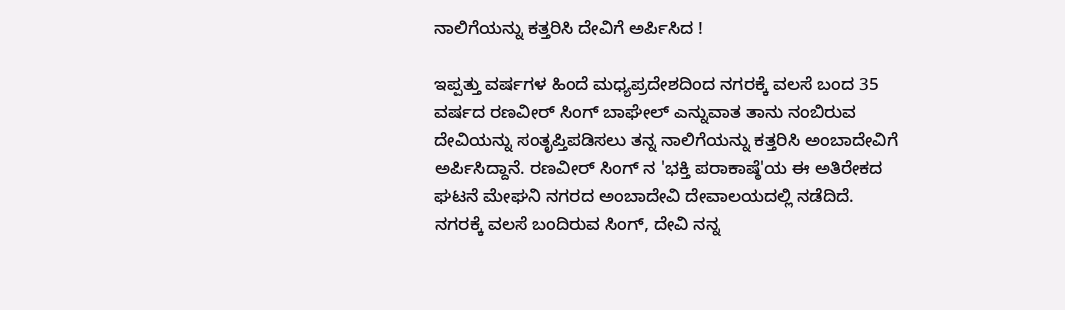ನಾಲಿಗೆಯನ್ನು ಕತ್ತರಿಸಿ ದೇವಿಗೆ ಅರ್ಪಿಸಿದ !

ಇಪ್ಪತ್ತು ವರ್ಷಗಳ ಹಿಂದೆ ಮಧ್ಯಪ್ರದೇಶದಿಂದ ನಗರಕ್ಕೆ ವಲಸೆ ಬಂದ 35 ವರ್ಷದ ರಣವೀರ್ ಸಿಂಗ್ ಬಾಘೇಲ್ ಎನ್ನುವಾತ ತಾನು ನಂಬಿರುವ ದೇವಿಯನ್ನು ಸಂತೃಪ್ತಿಪಡಿಸಲು ತನ್ನ ನಾಲಿಗೆಯನ್ನು ಕತ್ತರಿಸಿ ಅಂಬಾದೇವಿಗೆ ಅರ್ಪಿಸಿದ್ದಾನೆ. ರಣವೀರ್ ಸಿಂಗ್ ನ 'ಭಕ್ತಿ ಪರಾಕಾಷ್ಠೆ'ಯ ಈ ಅತಿರೇಕದ ಘಟನೆ ಮೇಘನಿ ನಗರದ ಅಂಬಾದೇವಿ ದೇವಾಲಯದಲ್ಲಿ ನಡೆದಿದೆ.
ನಗರಕ್ಕೆ ವಲಸೆ ಬಂದಿರುವ ಸಿಂಗ್, ದೇವಿ ನನ್ನ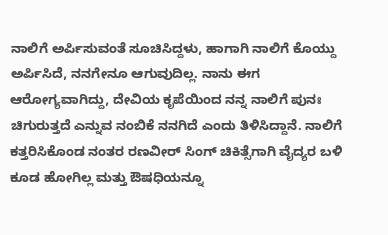ನಾಲಿಗೆ ಅರ್ಪಿಸುವಂತೆ ಸೂಚಿಸಿದ್ದಳು, ಹಾಗಾಗಿ ನಾಲಿಗೆ ಕೊಯ್ದು ಅರ್ಪಿಸಿದೆ, ನನಗೇನೂ ಆಗುವುದಿಲ್ಲ. ನಾನು ಈಗ ಆರೋಗ್ಯವಾಗಿದ್ದು, ದೇವಿಯ ಕೃಪೆಯಿಂದ ನನ್ನ ನಾಲಿಗೆ ಪುನಃ ಚಿಗುರುತ್ತದೆ ಎನ್ನುವ ನಂಬಿಕೆ ನನಗಿದೆ ಎಂದು ತಿಳಿಸಿದ್ದಾನೆ. ನಾಲಿಗೆ ಕತ್ತರಿಸಿಕೊಂಡ ನಂತರ ರಣವೀರ್ ಸಿಂಗ್ ಚಿಕಿತ್ಸೆಗಾಗಿ ವೈದ್ಯರ ಬಳಿ ಕೂಡ ಹೋಗಿಲ್ಲ ಮತ್ತು ಔಷಧಿಯನ್ನೂ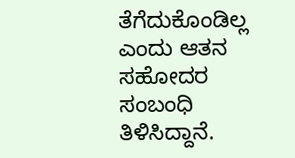ತೆಗೆದುಕೊಂಡಿಲ್ಲ ಎಂದು ಆತನ ಸಹೋದರ ಸಂಬಂಧಿ ತಿಳಿಸಿದ್ದಾನೆ.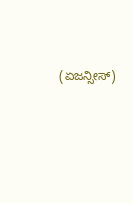(ಏಜನ್ಸೀಸ್)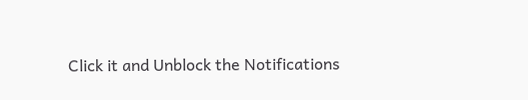Click it and Unblock the Notifications